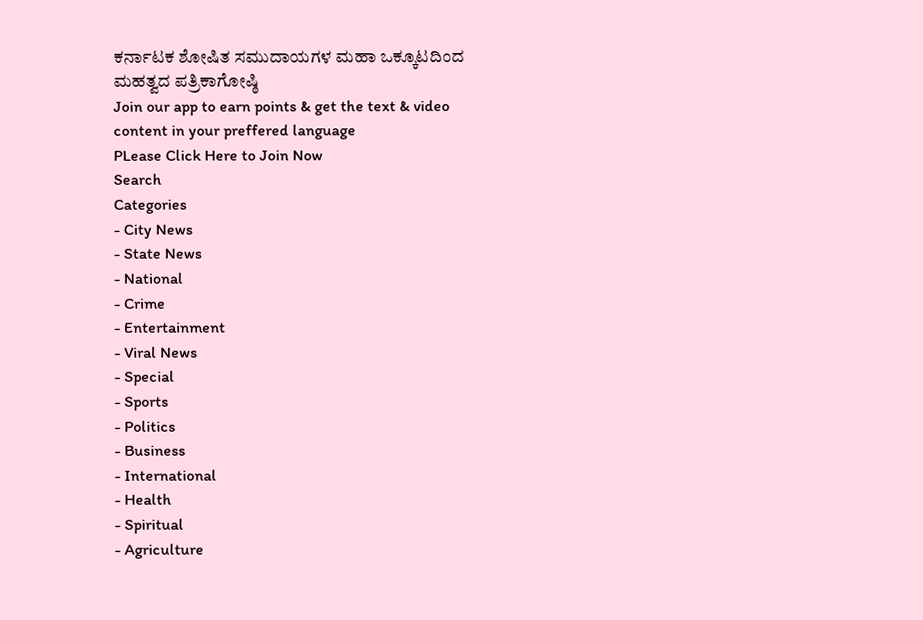ಕರ್ನಾಟಕ ಶೋಷಿತ ಸಮುದಾಯಗಳ ಮಹಾ ಒಕ್ಕೂಟದಿಂದ ಮಹತ್ವದ ಪತ್ರಿಕಾಗೋಷ್ಠಿ
Join our app to earn points & get the text & video content in your preffered language
PLease Click Here to Join Now
Search
Categories
- City News
- State News
- National
- Crime
- Entertainment
- Viral News
- Special
- Sports
- Politics
- Business
- International
- Health
- Spiritual
- Agriculture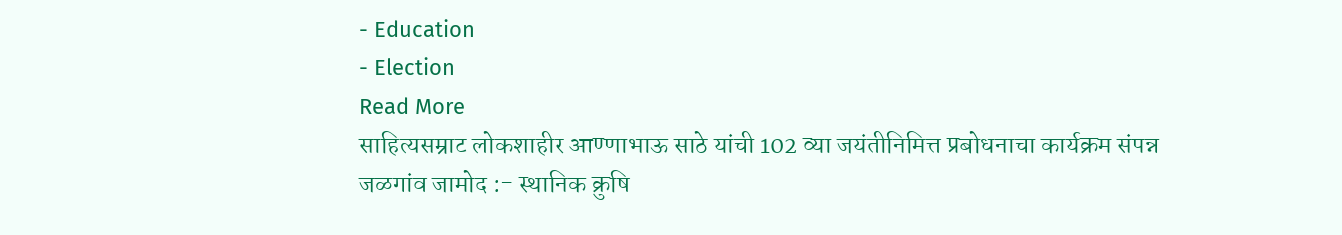- Education
- Election
Read More
साहित्यसम्राट लोकशाहीर आण्णाभाऊ साठे यांची 102 व्या जयंतीनिमित्त प्रबोधनाचा कार्यक्रम संपन्न
जळगांव जामोद :- स्थानिक क्रुषि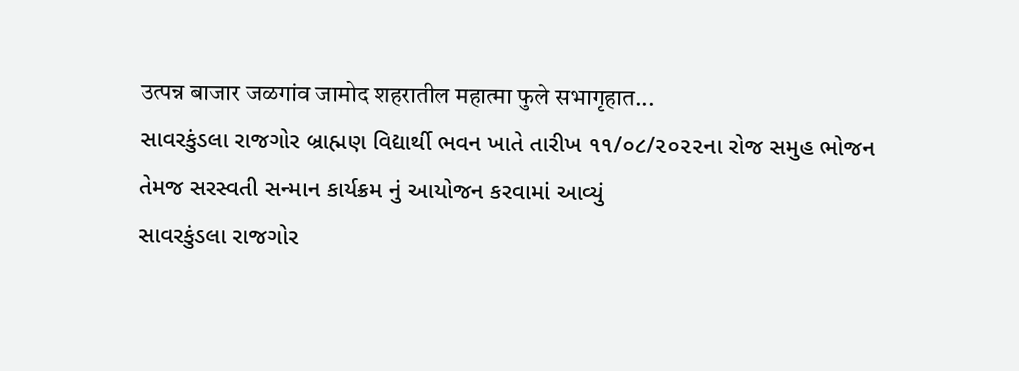उत्पन्न बाजार जळगांव जामोद शहरातील महात्मा फुले सभागृहात...
સાવરકુંડલા રાજગોર બ્રાહ્મણ વિદ્યાર્થી ભવન ખાતે તારીખ ૧૧/૦૮/૨૦૨૨ના રોજ સમુહ ભોજન તેમજ સરસ્વતી સન્માન કાર્યક્રમ નું આયોજન કરવામાં આવ્યું
સાવરકુંડલા રાજગોર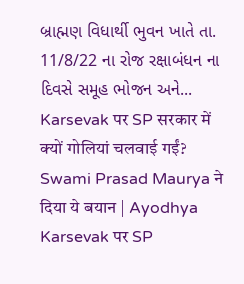બ્રાહ્મણ વિધાર્થી ભુવન ખાતે તા. 11/8/22 ના રોજ રક્ષાબંધન ના દિવસે સમૂહ ભોજન અને...
Karsevak पर SP सरकार में क्यों गोलियां चलवाई गईं? Swami Prasad Maurya ने दिया ये बयान | Ayodhya
Karsevak पर SP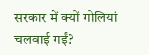सरकार में क्यों गोलियां चलवाई गईं?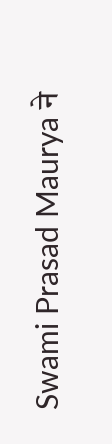Swami Prasad Maurya ने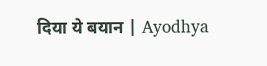दिया ये बयान | Ayodhya